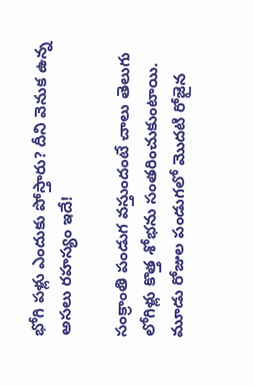భోగి పళ్లు ఎందుకు పోస్తారు? దీని వెనుక ఉన్న అసలు రహస్యం ఇదే!

సంక్రాంతి పండుగ వస్తుందంటే చాలు తెలుగు లోగిళ్లు కొత్త శోభను సంతరించుకుంటాయి. మూడు రోజుల పండుగలో మొదటి రోజైన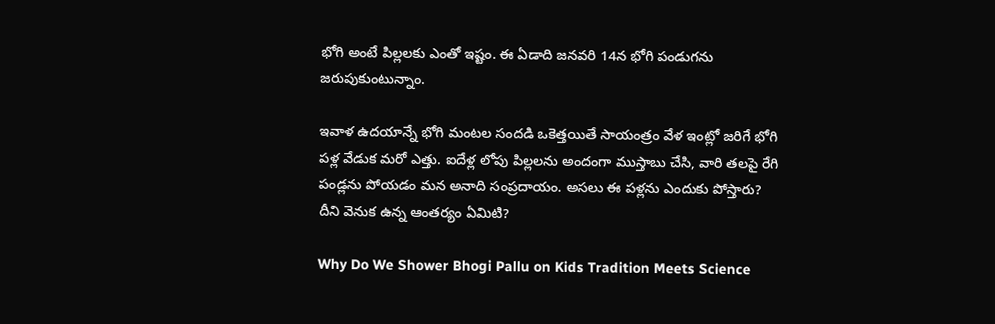భోగి అంటే పిల్లలకు ఎంతో ఇష్టం. ఈ ఏడాది జనవరి 14న భోగి పండుగను జరుపుకుంటున్నాం.

ఇవాళ ఉదయాన్నే భోగి మంటల సందడి ఒకెత్తయితే సాయంత్రం వేళ ఇంట్లో జరిగే భోగి పళ్ల వేడుక మరో ఎత్తు. ఐదేళ్ల లోపు పిల్లలను అందంగా ముస్తాబు చేసి, వారి తలపై రేగి పండ్లను పోయడం మన అనాది సంప్రదాయం. అసలు ఈ పళ్లను ఎందుకు పోస్తారు? దీని వెనుక ఉన్న ఆంతర్యం ఏమిటి?

Why Do We Shower Bhogi Pallu on Kids Tradition Meets Science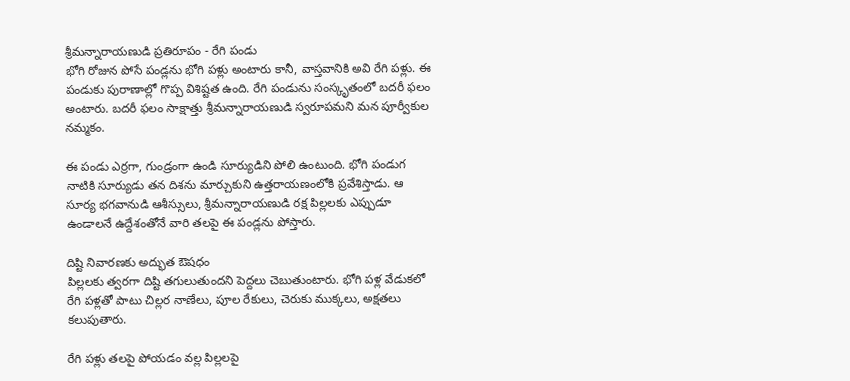శ్రీమన్నారాయణుడి ప్రతిరూపం - రేగి పండు
భోగి రోజున పోసే పండ్లను భోగి పళ్లు అంటారు కానీ, వాస్తవానికి అవి రేగి పళ్లు. ఈ పండుకు పురాణాల్లో గొప్ప విశిష్టత ఉంది. రేగి పండును సంస్కృతంలో బదరీ ఫలం అంటారు. బదరీ ఫలం సాక్షాత్తు శ్రీమన్నారాయణుడి స్వరూపమని మన పూర్వీకుల నమ్మకం.

ఈ పండు ఎర్రగా, గుండ్రంగా ఉండి సూర్యుడిని పోలి ఉంటుంది. భోగి పండుగ నాటికి సూర్యుడు తన దిశను మార్చుకుని ఉత్తరాయణంలోకి ప్రవేశిస్తాడు. ఆ సూర్య భగవానుడి ఆశీస్సులు, శ్రీమన్నారాయణుడి రక్ష పిల్లలకు ఎప్పుడూ ఉండాలనే ఉద్దేశంతోనే వారి తలపై ఈ పండ్లను పోస్తారు.

దిష్టి నివారణకు అద్భుత ఔషధం
పిల్లలకు త్వరగా దిష్టి తగులుతుందని పెద్దలు చెబుతుంటారు. భోగి పళ్ల వేడుకలో రేగి పళ్లతో పాటు చిల్లర నాణేలు, పూల రేకులు, చెరుకు ముక్కలు, అక్షతలు కలుపుతారు.

రేగి పళ్లు తలపై పోయడం వల్ల పిల్లలపై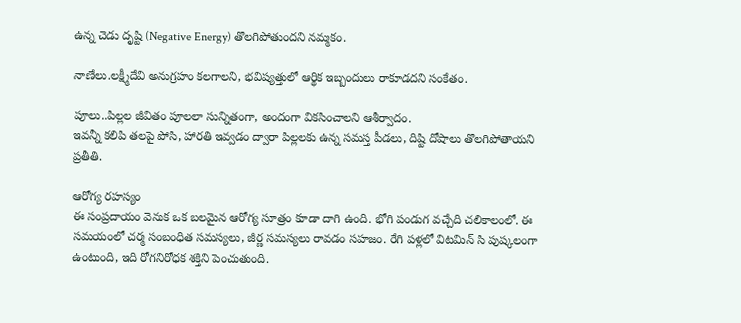ఉన్న చెడు దృష్టి (Negative Energy) తొలగిపోతుందని నమ్మకం.

నాణేలు.లక్ష్మీదేవి అనుగ్రహం కలగాలని, భవిష్యత్తులో ఆర్థిక ఇబ్బందులు రాకూడదని సంకేతం.

పూలు..పిల్లల జీవితం పూలలా సున్నితంగా, అందంగా వికసించాలని ఆశీర్వాదం.
ఇవన్నీ కలిపి తలపై పోసి, హారతి ఇవ్వడం ద్వారా పిల్లలకు ఉన్న సమస్త పీడలు, దిష్టి దోషాలు తొలగిపోతాయని ప్రతీతి.

ఆరోగ్య రహస్యం
ఈ సంప్రదాయం వెనుక ఒక బలమైన ఆరోగ్య సూత్రం కూడా దాగి ఉంది. భోగి పండుగ వచ్చేది చలికాలంలో. ఈ సమయంలో చర్మ సంబంధిత సమస్యలు, జీర్ణ సమస్యలు రావడం సహజం. రేగి పళ్లలో విటమిన్ సి పుష్కలంగా ఉంటుంది, ఇది రోగనిరోధక శక్తిని పెంచుతుంది.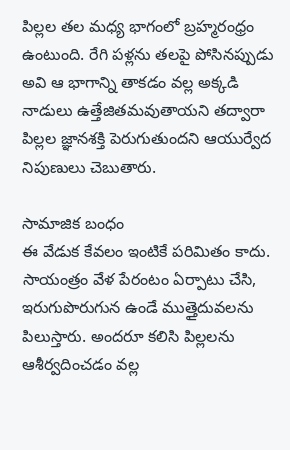పిల్లల తల మధ్య భాగంలో బ్రహ్మరంధ్రం ఉంటుంది. రేగి పళ్లను తలపై పోసినప్పుడు అవి ఆ భాగాన్ని తాకడం వల్ల అక్కడి నాడులు ఉత్తేజితమవుతాయని తద్వారా పిల్లల జ్ఞానశక్తి పెరుగుతుందని ఆయుర్వేద నిపుణులు చెబుతారు.

సామాజిక బంధం
ఈ వేడుక కేవలం ఇంటికే పరిమితం కాదు. సాయంత్రం వేళ పేరంటం ఏర్పాటు చేసి, ఇరుగుపొరుగున ఉండే ముత్తైదువలను పిలుస్తారు. అందరూ కలిసి పిల్లలను ఆశీర్వదించడం వల్ల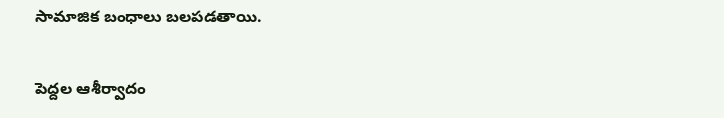సామాజిక బంధాలు బలపడతాయి.

పెద్దల ఆశీర్వాదం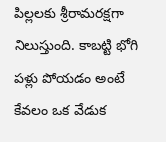పిల్లలకు శ్రీరామరక్షగా నిలుస్తుంది. కాబట్టి భోగి పళ్లు పోయడం అంటే కేవలం ఒక వేడుక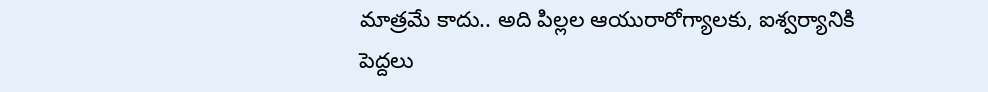మాత్రమే కాదు.. అది పిల్లల ఆయురారోగ్యాలకు, ఐశ్వర్యానికి పెద్దలు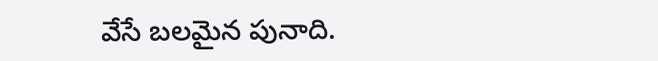వేసే బలమైన పునాది.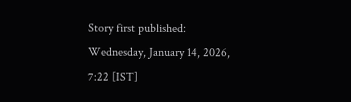Story first published: Wednesday, January 14, 2026, 7:22 [IST]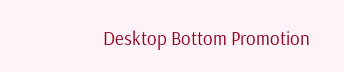Desktop Bottom Promotion